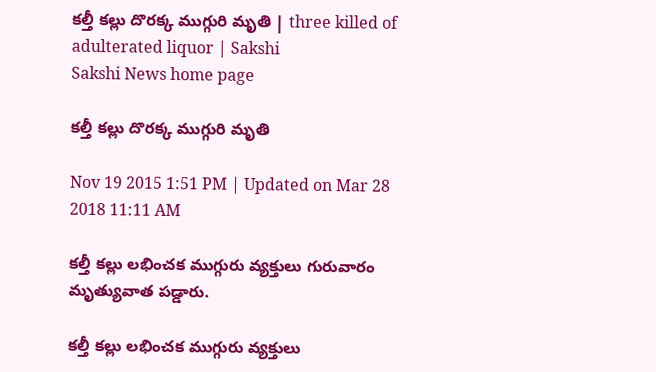కల్తీ కల్లు దొరక్క ముగ్గురి మృతి | three killed of adulterated liquor | Sakshi
Sakshi News home page

కల్తీ కల్లు దొరక్క ముగ్గురి మృతి

Nov 19 2015 1:51 PM | Updated on Mar 28 2018 11:11 AM

కల్తీ కల్లు లభించక ముగ్గురు వ్యక్తులు గురువారం మృత్యువాత పడ్డారు.

కల్తీ కల్లు లభించక ముగ్గురు వ్యక్తులు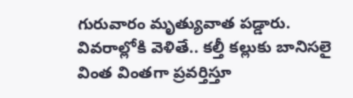గురువారం మృత్యువాత పడ్డారు. వివరాల్లోకి వెళితే.. కల్తీ కల్లుకు బానిసలై వింత వింతగా ప్రవర్తిస్తూ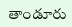తాండూరు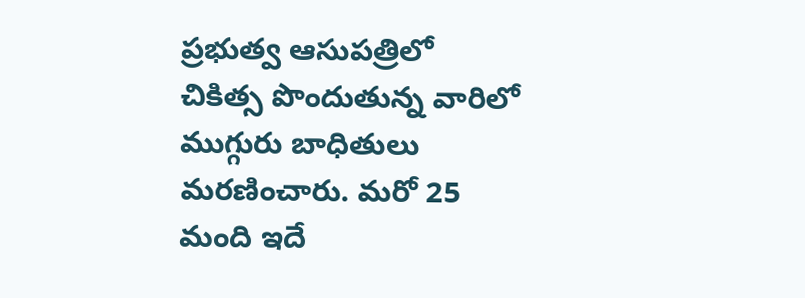ప్రభుత్వ ఆసుపత్రిలో చికిత్స పొందుతున్న వారిలో ముగ్గురు బాధితులు మరణించారు. మరో 25 మంది ఇదే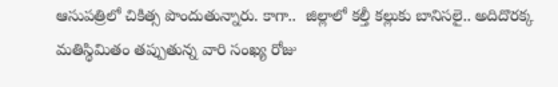ఆసుపత్రిలో చికిత్స పొందుతున్నారు. కాగా..  జిల్లాలో కల్తీ కల్లుకు బానిసలై.. అదిదొరక్క మతిస్థిమితం తప్పుతున్న వారి సంఖ్య రోజు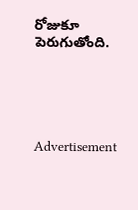రోజుకూ పెరుగుతోంది.





Advertisement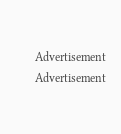Advertisement
Advertisement